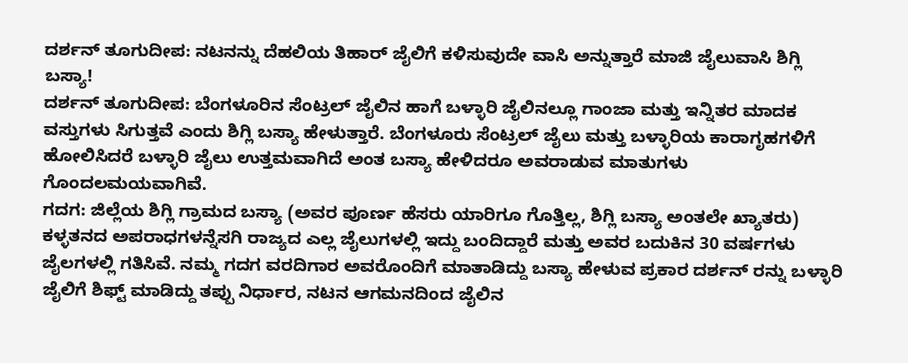ದರ್ಶನ್ ತೂಗುದೀಪ: ನಟನನ್ನು ದೆಹಲಿಯ ತಿಹಾರ್ ಜೈಲಿಗೆ ಕಳಿಸುವುದೇ ವಾಸಿ ಅನ್ನುತ್ತಾರೆ ಮಾಜಿ ಜೈಲುವಾಸಿ ಶಿಗ್ಲಿ ಬಸ್ಯಾ!
ದರ್ಶನ್ ತೂಗುದೀಪ: ಬೆಂಗಳೂರಿನ ಸೆಂಟ್ರಲ್ ಜೈಲಿನ ಹಾಗೆ ಬಳ್ಳಾರಿ ಜೈಲಿನಲ್ಲೂ ಗಾಂಜಾ ಮತ್ತು ಇನ್ನಿತರ ಮಾದಕ ವಸ್ತುಗಳು ಸಿಗುತ್ತವೆ ಎಂದು ಶಿಗ್ಲಿ ಬಸ್ಯಾ ಹೇಳುತ್ತಾರೆ. ಬೆಂಗಳೂರು ಸೆಂಟ್ರಲ್ ಜೈಲು ಮತ್ತು ಬಳ್ಳಾರಿಯ ಕಾರಾಗೃಹಗಳಿಗೆ ಹೋಲಿಸಿದರೆ ಬಳ್ಳಾರಿ ಜೈಲು ಉತ್ತಮವಾಗಿದೆ ಅಂತ ಬಸ್ಯಾ ಹೇಳಿದರೂ ಅವರಾಡುವ ಮಾತುಗಳು ಗೊಂದಲಮಯವಾಗಿವೆ.
ಗದಗ: ಜಿಲ್ಲೆಯ ಶಿಗ್ಲಿ ಗ್ರಾಮದ ಬಸ್ಯಾ (ಅವರ ಪೂರ್ಣ ಹೆಸರು ಯಾರಿಗೂ ಗೊತ್ತಿಲ್ಲ, ಶಿಗ್ಲಿ ಬಸ್ಯಾ ಅಂತಲೇ ಖ್ಯಾತರು) ಕಳ್ಳತನದ ಅಪರಾಧಗಳನ್ನೆಸಗಿ ರಾಜ್ಯದ ಎಲ್ಲ ಜೈಲುಗಳಲ್ಲಿ ಇದ್ದು ಬಂದಿದ್ದಾರೆ ಮತ್ತು ಅವರ ಬದುಕಿನ 30 ವರ್ಷಗಳು ಜೈಲಗಳಲ್ಲಿ ಗತಿಸಿವೆ. ನಮ್ಮ ಗದಗ ವರದಿಗಾರ ಅವರೊಂದಿಗೆ ಮಾತಾಡಿದ್ದು ಬಸ್ಯಾ ಹೇಳುವ ಪ್ರಕಾರ ದರ್ಶನ್ ರನ್ನು ಬಳ್ಳಾರಿ ಜೈಲಿಗೆ ಶಿಫ್ಟ್ ಮಾಡಿದ್ದು ತಪ್ಪು ನಿರ್ಧಾರ, ನಟನ ಆಗಮನದಿಂದ ಜೈಲಿನ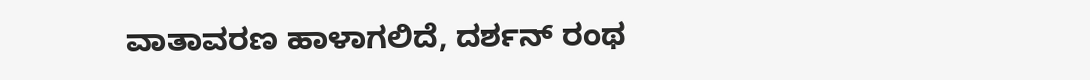ವಾತಾವರಣ ಹಾಳಾಗಲಿದೆ, ದರ್ಶನ್ ರಂಥ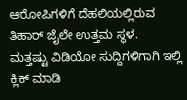ಆರೋಪಿಗಳಿಗೆ ದೆಹಲಿಯಲ್ಲಿರುವ ತಿಹಾರ್ ಜೈಲೇ ಉತ್ತಮ ಸ್ಥಳ.
ಮತ್ತಷ್ಟು ವಿಡಿಯೋ ಸುದ್ದಿಗಳಿಗಾಗಿ ಇಲ್ಲಿ ಕ್ಲಿಕ್ ಮಾಡಿ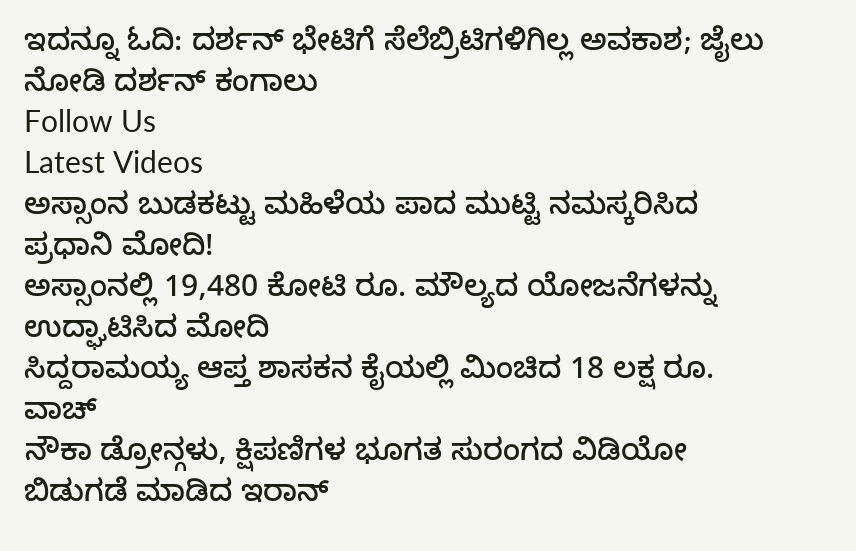ಇದನ್ನೂ ಓದಿ: ದರ್ಶನ್ ಭೇಟಿಗೆ ಸೆಲೆಬ್ರಿಟಿಗಳಿಗಿಲ್ಲ ಅವಕಾಶ; ಜೈಲು ನೋಡಿ ದರ್ಶನ್ ಕಂಗಾಲು
Follow Us
Latest Videos
ಅಸ್ಸಾಂನ ಬುಡಕಟ್ಟು ಮಹಿಳೆಯ ಪಾದ ಮುಟ್ಟಿ ನಮಸ್ಕರಿಸಿದ ಪ್ರಧಾನಿ ಮೋದಿ!
ಅಸ್ಸಾಂನಲ್ಲಿ 19,480 ಕೋಟಿ ರೂ. ಮೌಲ್ಯದ ಯೋಜನೆಗಳನ್ನು ಉದ್ಘಾಟಿಸಿದ ಮೋದಿ
ಸಿದ್ದರಾಮಯ್ಯ ಆಪ್ತ ಶಾಸಕನ ಕೈಯಲ್ಲಿ ಮಿಂಚಿದ 18 ಲಕ್ಷ ರೂ. ವಾಚ್
ನೌಕಾ ಡ್ರೋನ್ಗಳು, ಕ್ಷಿಪಣಿಗಳ ಭೂಗತ ಸುರಂಗದ ವಿಡಿಯೋ ಬಿಡುಗಡೆ ಮಾಡಿದ ಇರಾನ್